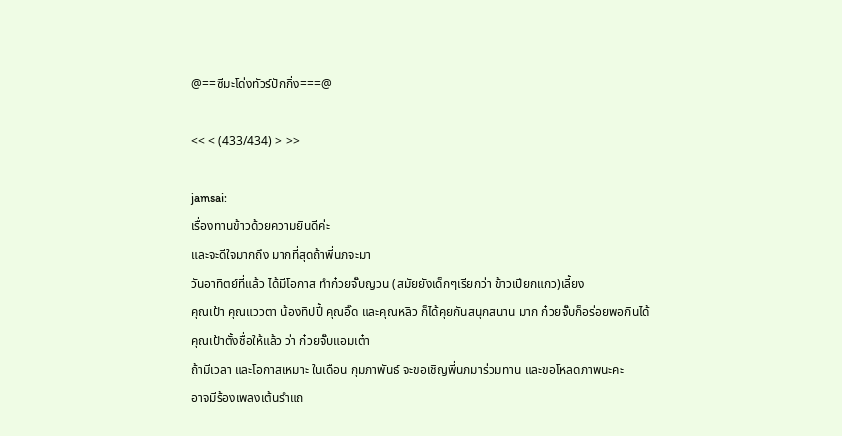@==ซีมะโด่งทัวร์ปักกิ่ง===@

<< < (433/434) > >>

jamsai:
เรื่องทานข้าวด้วยความยินดีค่ะ
และจะดีใจมากถึง มากที่สุดถ้าพี่นภจะมา
วันอาทิตย์ที่แล้ว ได้มีโอกาส ทำก๋วยจั๊บญวน (สมัยยังเด็กๆเรียกว่า ข้าวเปียกแกว)เลี้ยง
คุณเป้า คุณแววตา น้องทิปปี้ คุณอิ๊ด และคุณหลิว ก็ได้คุยกันสนุกสนาน มาก ก๋วยจั๊บก็อร่อยพอกินได้
คุณเป้าตั้งชื่อให้แล้ว ว่า ก๋วยจั๊บแอมเต๋า
ถ้ามีเวลา และโอกาสเหมาะ ในเดือน กุมภาพันธ์ จะขอเชิญพี่นภมาร่วมทาน และขอโหลดภาพนะคะ
อาจมีร้องเพลงเต้นรำแถ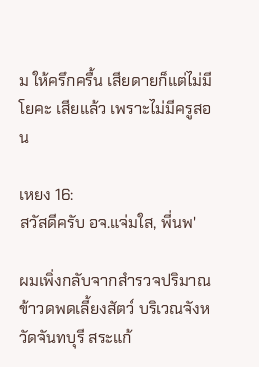ม ให้ครึกครื้น เสียดายก็แต่ไม่มีโยคะ เสียแล้ว เพราะไม่มีครูสอน

เหยง 16:
สวัสดีครับ อจ.แจ่มใส, พี่นพ'

ผมเพิ่งกลับจากสำรวจปริมาณข้าวดพดเลี้ยงสัตว์ บริเวณจังหวัดจันทบุรี สระแก้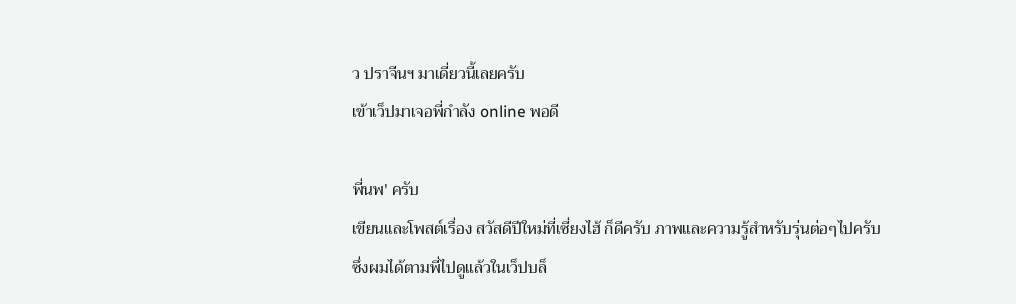ว ปราจีนฯ มาเดี่ยวนี้เลยครับ
เข้าเว็ปมาเจอพี่กำลัง online พอดี

พี่นพ' ครับ
เขียนและโพสต์เรื่อง สวัสดีปีใหม่ที่เซี่ยงไฮ้ ก็ดีครับ ภาพและความรู้สำหรับรุ่นต่อๆไปครับ
ซึ่งผมได้ตามพี่ไปดูแล้วในเว็ปบล็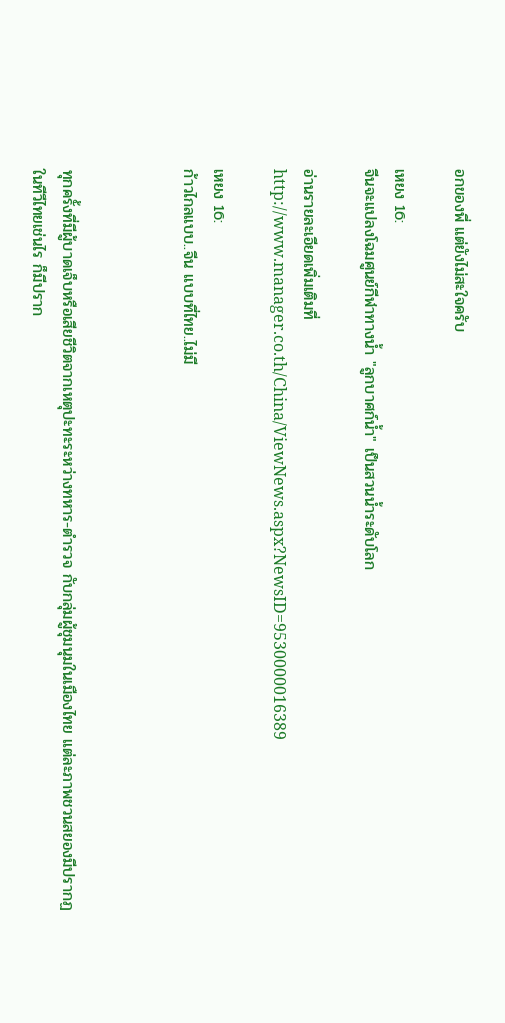อกของพี่ แต่ยังไม่สะใจครับ

เหยง 16:
จีนจะแปลงโฉมศูนย์กีฬาทางน้ำ "ลูกบาศก์น้ำ" เป็นสวนน้ำระดับโลก

อ่านรายละเอียดเพิ่มเติมที่
http://www.manager.co.th/China/ViewNews.aspx?NewsID=9530000016389

เหยง 16:
ก้าวไกลแบบ..จีน แบบที่ไทย..ไม่มี



ทุกครั้งที่มีผู้บาดเจ็บหรือเสียชีวิตจากเหตุปะทะระหว่างทหาร-ตำรวจ กับกลุ่มผู้ชุมนุมในเมืองไทย แต่ละภาพชวนสยองมีปรากฏในทีวีไทยเช่นไร ก็มีปราก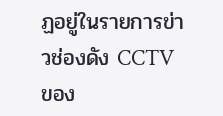ฏอยู่ในรายการข่าวช่องดัง CCTV ของ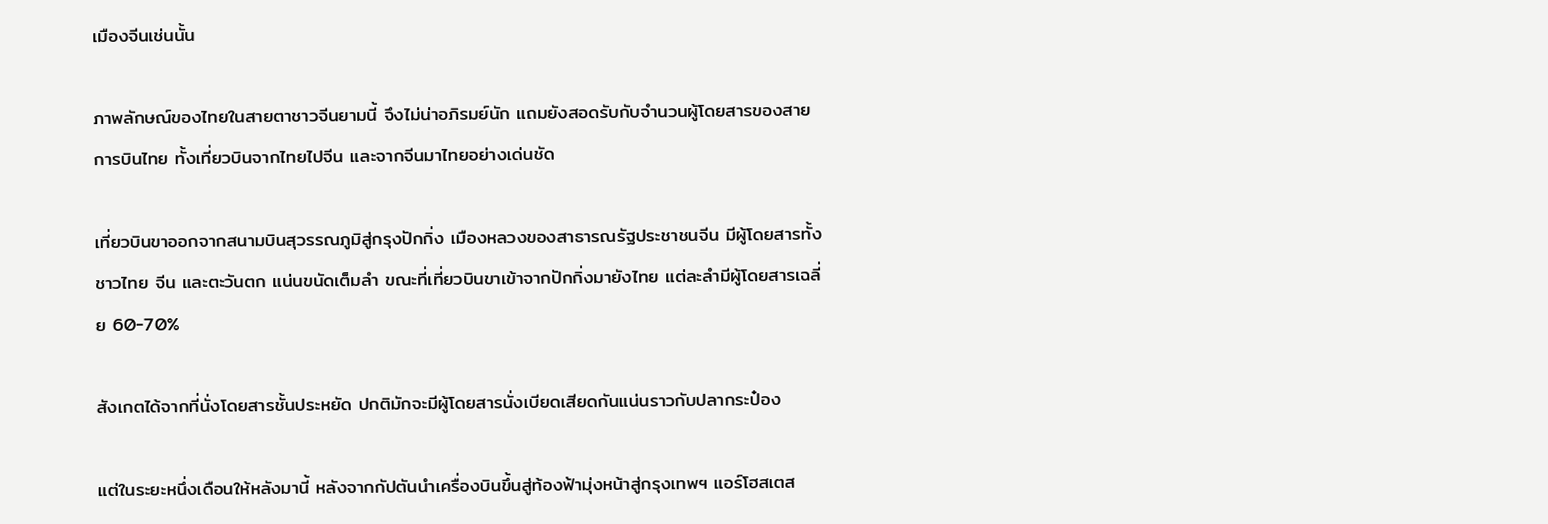เมืองจีนเช่นนั้น

ภาพลักษณ์ของไทยในสายตาชาวจีนยามนี้ จึงไม่น่าอภิรมย์นัก แถมยังสอดรับกับจำนวนผู้โดยสารของสายการบินไทย ทั้งเที่ยวบินจากไทยไปจีน และจากจีนมาไทยอย่างเด่นชัด

เที่ยวบินขาออกจากสนามบินสุวรรณภูมิสู่กรุงปักกิ่ง เมืองหลวงของสาธารณรัฐประชาชนจีน มีผู้โดยสารทั้งชาวไทย จีน และตะวันตก แน่นขนัดเต็มลำ ขณะที่เที่ยวบินขาเข้าจากปักกิ่งมายังไทย แต่ละลำมีผู้โดยสารเฉลี่ย 60-70%

สังเกตได้จากที่นั่งโดยสารชั้นประหยัด ปกติมักจะมีผู้โดยสารนั่งเบียดเสียดกันแน่นราวกับปลากระป๋อง

แต่ในระยะหนึ่งเดือนให้หลังมานี้ หลังจากกัปตันนำเครื่องบินขึ้นสู่ท้องฟ้ามุ่งหน้าสู่กรุงเทพฯ แอร์โฮสเตส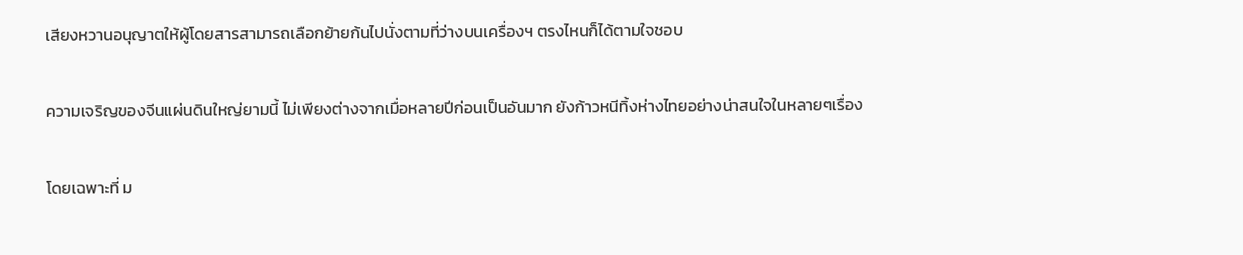เสียงหวานอนุญาตให้ผู้โดยสารสามารถเลือกย้ายก้นไปนั่งตามที่ว่างบนเครื่องฯ ตรงไหนก็ได้ตามใจชอบ

ความเจริญของจีนแผ่นดินใหญ่ยามนี้ ไม่เพียงต่างจากเมื่อหลายปีก่อนเป็นอันมาก ยังก้าวหนีทิ้งห่างไทยอย่างน่าสนใจในหลายๆเรื่อง

โดยเฉพาะที่ ม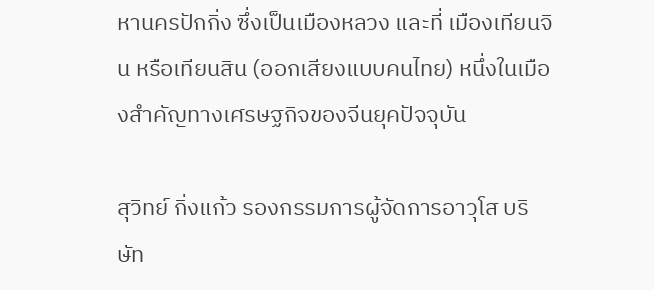หานครปักกิ่ง ซึ่งเป็นเมืองหลวง และที่ เมืองเทียนจิน หรือเทียนสิน (ออกเสียงแบบคนไทย) หนึ่งในเมืองสำคัญทางเศรษฐกิจของจีนยุคปัจจุบัน

สุวิทย์ กิ่งแก้ว รองกรรมการผู้จัดการอาวุโส บริษัท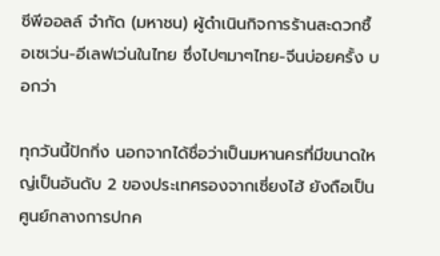ซีพีออลล์ จำกัด (มหาชน) ผู้ดำเนินกิจการร้านสะดวกซื้อเซเว่น-อีเลฟเว่นในไทย ซึ่งไปๆมาๆไทย-จีนบ่อยครั้ง บอกว่า

ทุกวันนี้ปักกิ่ง นอกจากได้ชื่อว่าเป็นมหานครที่มีขนาดใหญ่เป็นอันดับ 2 ของประเทศรองจากเซี่ยงไฮ้ ยังถือเป็นศูนย์กลางการปกค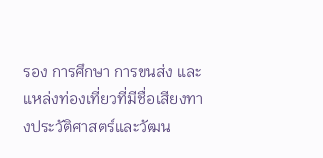รอง การศึกษา การขนส่ง และแหล่งท่องเที่ยวที่มีชื่อเสียงทางประวัติศาสตร์และวัฒน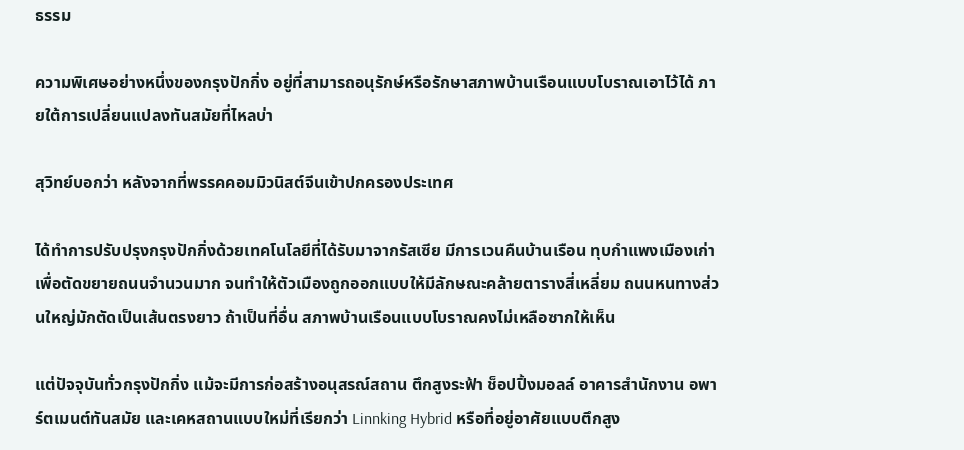ธรรม

ความพิเศษอย่างหนึ่งของกรุงปักกิ่ง อยู่ที่สามารถอนุรักษ์หรือรักษาสภาพบ้านเรือนแบบโบราณเอาไว้ได้ ภายใต้การเปลี่ยนแปลงทันสมัยที่ไหลบ่า

สุวิทย์บอกว่า หลังจากที่พรรคคอมมิวนิสต์จีนเข้าปกครองประเทศ

ได้ทำการปรับปรุงกรุงปักกิ่งด้วยเทคโนโลยีที่ได้รับมาจากรัสเซีย มีการเวนคืนบ้านเรือน ทุบกำแพงเมืองเก่า เพื่อตัดขยายถนนจำนวนมาก จนทำให้ตัวเมืองถูกออกแบบให้มีลักษณะคล้ายตารางสี่เหลี่ยม ถนนหนทางส่วนใหญ่มักตัดเป็นเส้นตรงยาว ถ้าเป็นที่อื่น สภาพบ้านเรือนแบบโบราณคงไม่เหลือซากให้เห็น

แต่ปัจจุบันทั่วกรุงปักกิ่ง แม้จะมีการก่อสร้างอนุสรณ์สถาน ตึกสูงระฟ้า ช็อปปิ้งมอลล์ อาคารสำนักงาน อพาร์ตเมนต์ทันสมัย และเคหสถานแบบใหม่ที่เรียกว่า Linnking Hybrid หรือที่อยู่อาศัยแบบตึกสูง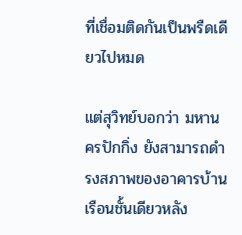ที่เชื่อมติดกันเป็นพรืดเดียวไปหมด

แต่สุวิทย์บอกว่า มหานครปักกิ่ง ยังสามารถดำรงสภาพของอาคารบ้านเรือนชั้นเดียวหลัง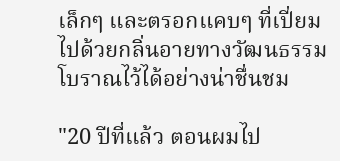เล็กๆ และตรอกแคบๆ ที่เปี่ยมไปด้วยกลิ่นอายทางวัฒนธรรมโบราณไว้ได้อย่างน่าชื่นชม

"20 ปีที่แล้ว ตอนผมไป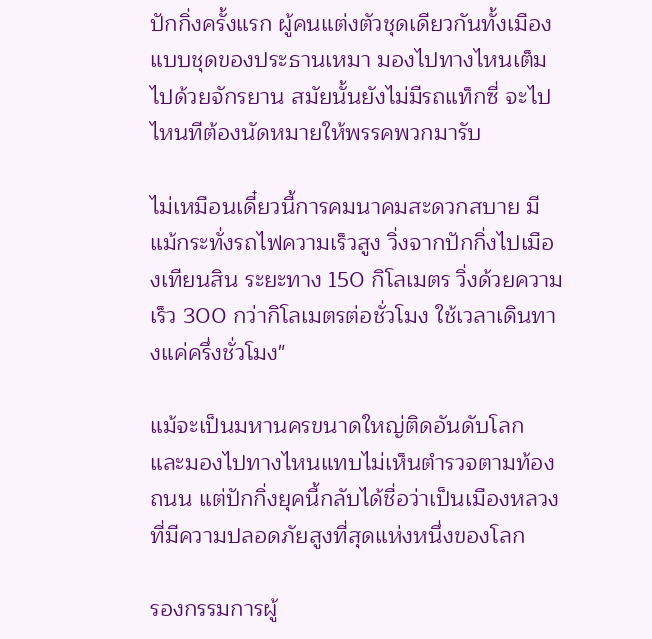ปักกิ่งครั้งแรก ผู้คนแต่งตัวชุดเดียวกันทั้งเมือง แบบชุดของประธานเหมา มองไปทางไหนเต็มไปด้วยจักรยาน สมัยนั้นยังไม่มีรถแท็กซี่ จะไปไหนทีต้องนัดหมายให้พรรคพวกมารับ

ไม่เหมือนเดี๋ยวนี้การคมนาคมสะดวกสบาย มีแม้กระทั่งรถไฟความเร็วสูง วิ่งจากปักกิ่งไปเมืองเทียนสิน ระยะทาง 150 กิโลเมตร วิ่งด้วยความเร็ว 300 กว่ากิโลเมตรต่อชั่วโมง ใช้เวลาเดินทางแค่ครึ่งชั่วโมง"

แม้จะเป็นมหานครขนาดใหญ่ติดอันดับโลก และมองไปทางไหนแทบไม่เห็นตำรวจตามท้องถนน แต่ปักกิ่งยุคนี้กลับได้ชื่อว่าเป็นเมืองหลวงที่มีความปลอดภัยสูงที่สุดแห่งหนึ่งของโลก

รองกรรมการผู้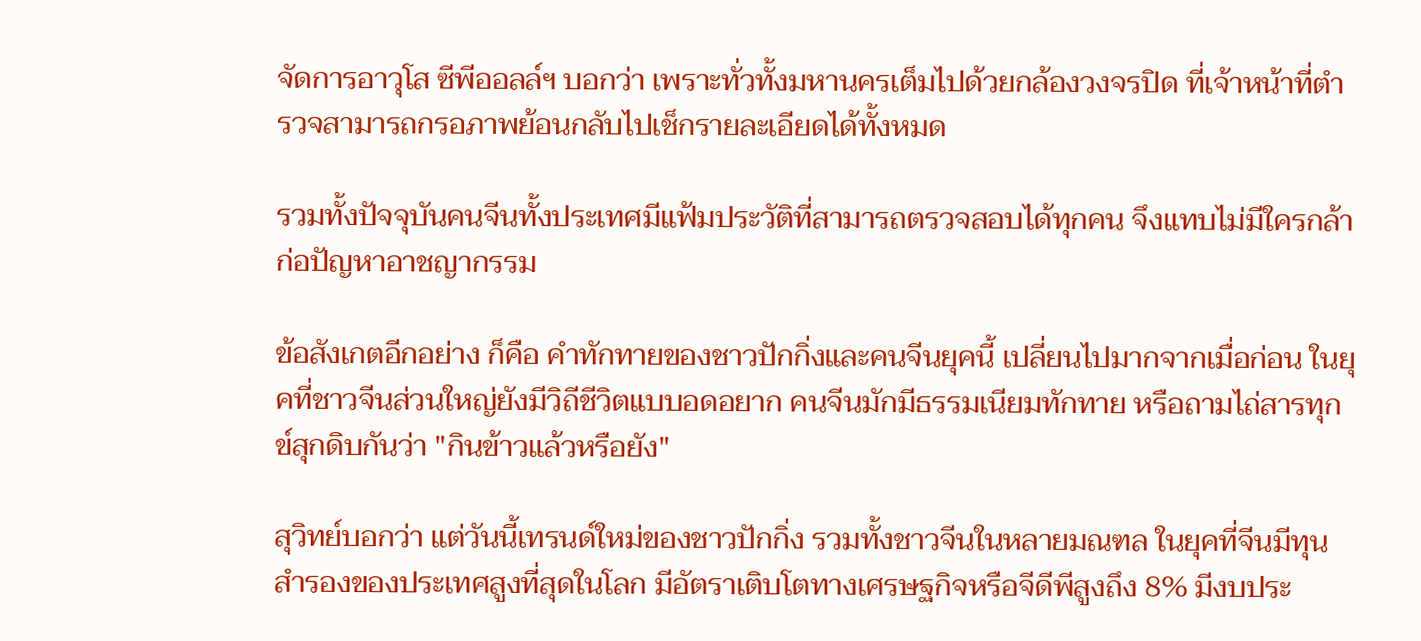จัดการอาวุโส ซีพีออลล์ฯ บอกว่า เพราะทั่วทั้งมหานครเต็มไปด้วยกล้องวงจรปิด ที่เจ้าหน้าที่ตำรวจสามารถกรอภาพย้อนกลับไปเช็กรายละเอียดได้ทั้งหมด

รวมทั้งปัจจุบันคนจีนทั้งประเทศมีแฟ้มประวัติที่สามารถตรวจสอบได้ทุกคน จึงแทบไม่มีใครกล้าก่อปัญหาอาชญากรรม

ข้อสังเกตอีกอย่าง ก็คือ คำทักทายของชาวปักกิ่งและคนจีนยุคนี้ เปลี่ยนไปมากจากเมื่อก่อน ในยุคที่ชาวจีนส่วนใหญ่ยังมีวิถีชีวิตแบบอดอยาก คนจีนมักมีธรรมเนียมทักทาย หรือถามไถ่สารทุกข์สุกดิบกันว่า "กินข้าวแล้วหรือยัง"

สุวิทย์บอกว่า แต่วันนี้เทรนด์ใหม่ของชาวปักกิ่ง รวมทั้งชาวจีนในหลายมณฑล ในยุคที่จีนมีทุนสำรองของประเทศสูงที่สุดในโลก มีอัตราเติบโตทางเศรษฐกิจหรือจีดีพีสูงถึง 8% มีงบประ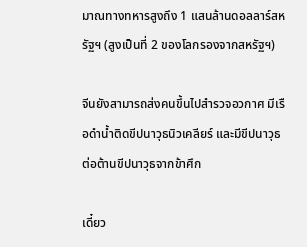มาณทางทหารสูงถึง 1 แสนล้านดอลลาร์สหรัฐฯ (สูงเป็นที่ 2 ของโลกรองจากสหรัฐฯ)

จีนยังสามารถส่งคนขึ้นไปสำรวจอวกาศ มีเรือดำน้ำติดขีปนาวุธนิวเคลียร์ และมีขีปนาวุธต่อต้านขีปนาวุธจากข้าศึก

เดี๋ยว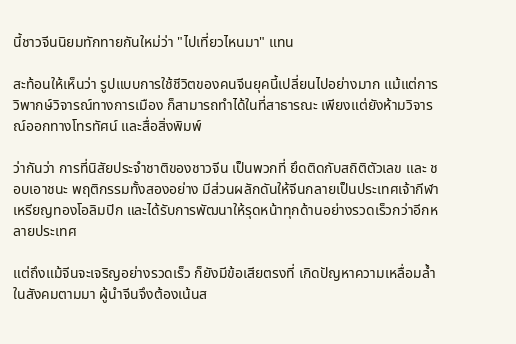นี้ชาวจีนนิยมทักทายกันใหม่ว่า "ไปเที่ยวไหนมา" แทน

สะท้อนให้เห็นว่า รูปแบบการใช้ชีวิตของคนจีนยุคนี้เปลี่ยนไปอย่างมาก แม้แต่การวิพากษ์วิจารณ์ทางการเมือง ก็สามารถทำได้ในที่สาธารณะ เพียงแต่ยังห้ามวิจารณ์ออกทางโทรทัศน์ และสื่อสิ่งพิมพ์

ว่ากันว่า การที่นิสัยประจำชาติของชาวจีน เป็นพวกที่ ยึดติดกับสถิติตัวเลข และ ชอบเอาชนะ พฤติกรรมทั้งสองอย่าง มีส่วนผลักดันให้จีนกลายเป็นประเทศเจ้ากีฬาเหรียญทองโอลิมปิก และได้รับการพัฒนาให้รุดหน้าทุกด้านอย่างรวดเร็วกว่าอีกหลายประเทศ

แต่ถึงแม้จีนจะเจริญอย่างรวดเร็ว ก็ยังมีข้อเสียตรงที่ เกิดปัญหาความเหลื่อมล้ำในสังคมตามมา ผู้นำจีนจึงต้องเน้นส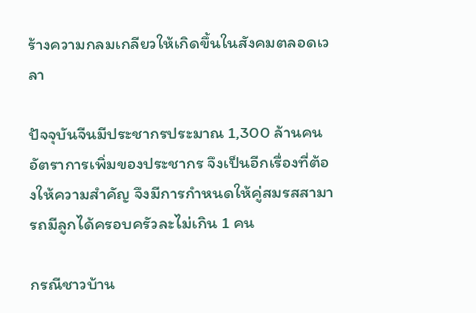ร้างความกลมเกลียวให้เกิดขึ้นในสังคมตลอดเวลา

ปัจจุบันจีนมีประชากรประมาณ 1,300 ล้านคน อัตราการเพิ่มของประชากร จึงเป็นอีกเรื่องที่ต้องให้ความสำคัญ จึงมีการกำหนดให้คู่สมรสสามารถมีลูกได้ครอบครัวละไม่เกิน 1 คน

กรณีชาวบ้าน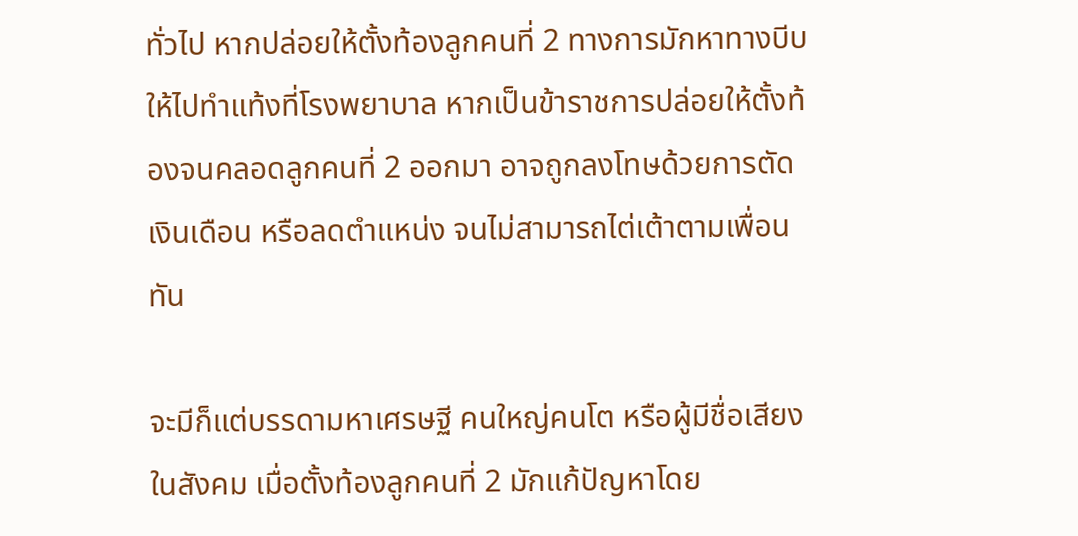ทั่วไป หากปล่อยให้ตั้งท้องลูกคนที่ 2 ทางการมักหาทางบีบให้ไปทำแท้งที่โรงพยาบาล หากเป็นข้าราชการปล่อยให้ตั้งท้องจนคลอดลูกคนที่ 2 ออกมา อาจถูกลงโทษด้วยการตัดเงินเดือน หรือลดตำแหน่ง จนไม่สามารถไต่เต้าตามเพื่อนทัน

จะมีก็แต่บรรดามหาเศรษฐี คนใหญ่คนโต หรือผู้มีชื่อเสียงในสังคม เมื่อตั้งท้องลูกคนที่ 2 มักแก้ปัญหาโดย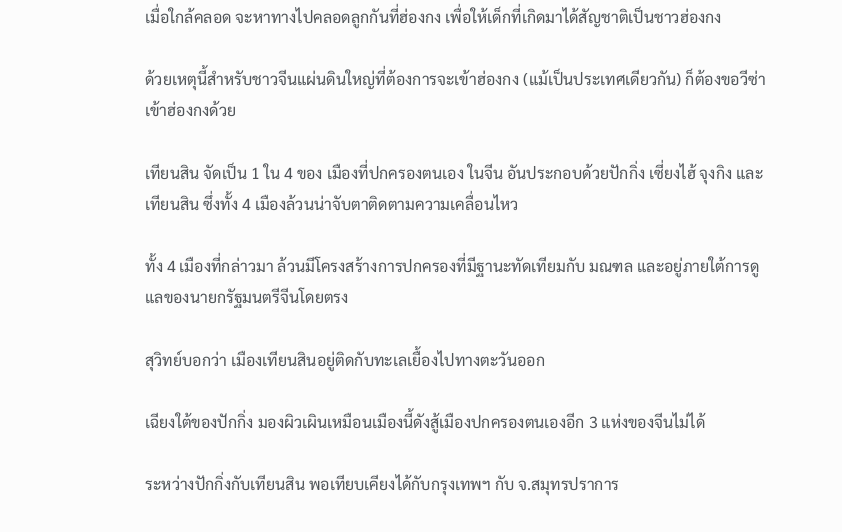เมื่อใกล้คลอด จะหาทางไปคลอดลูกกันที่ฮ่องกง เพื่อให้เด็กที่เกิดมาได้สัญชาติเป็นชาวฮ่องกง

ด้วยเหตุนี้สำหรับชาวจีนแผ่นดินใหญ่ที่ต้องการจะเข้าฮ่องกง (แม้เป็นประเทศเดียวกัน) ก็ต้องขอวีซ่าเข้าฮ่องกงด้วย

เทียนสิน จัดเป็น 1 ใน 4 ของ เมืองที่ปกครองตนเอง ในจีน อันประกอบด้วยปักกิ่ง เซี่ยงไฮ้ จุงกิง และเทียนสิน ซึ่งทั้ง 4 เมืองล้วนน่าจับตาติดตามความเคลื่อนไหว

ทั้ง 4 เมืองที่กล่าวมา ล้วนมีโครงสร้างการปกครองที่มีฐานะทัดเทียมกับ มณฑล และอยู่ภายใต้การดูแลของนายกรัฐมนตรีจีนโดยตรง

สุวิทย์บอกว่า เมืองเทียนสินอยู่ติดกับทะเลเยื้องไปทางตะวันออก

เฉียงใต้ของปักกิ่ง มองผิวเผินเหมือนเมืองนี้ดังสู้เมืองปกครองตนเองอีก 3 แห่งของจีนไม่ได้

ระหว่างปักกิ่งกับเทียนสิน พอเทียบเคียงได้กับกรุงเทพฯ กับ จ.สมุทรปราการ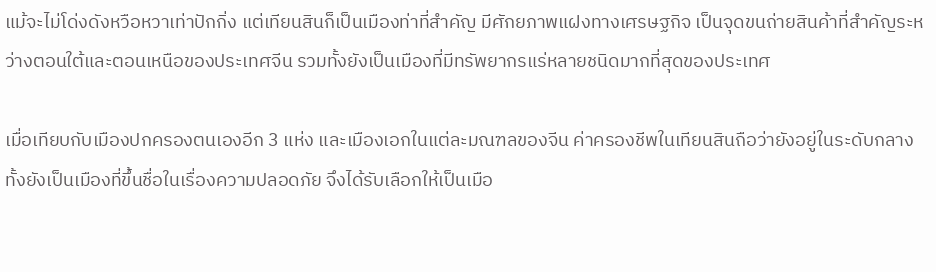แม้จะไม่โด่งดังหวือหวาเท่าปักกิ่ง แต่เทียนสินก็เป็นเมืองท่าที่สำคัญ มีศักยภาพแฝงทางเศรษฐกิจ เป็นจุดขนถ่ายสินค้าที่สำคัญระหว่างตอนใต้และตอนเหนือของประเทศจีน รวมทั้งยังเป็นเมืองที่มีทรัพยากรแร่หลายชนิดมากที่สุดของประเทศ

เมื่อเทียบกับเมืองปกครองตนเองอีก 3 แห่ง และเมืองเอกในแต่ละมณฑลของจีน ค่าครองชีพในเทียนสินถือว่ายังอยู่ในระดับกลาง ทั้งยังเป็นเมืองที่ขึ้นชื่อในเรื่องความปลอดภัย จึงได้รับเลือกให้เป็นเมือ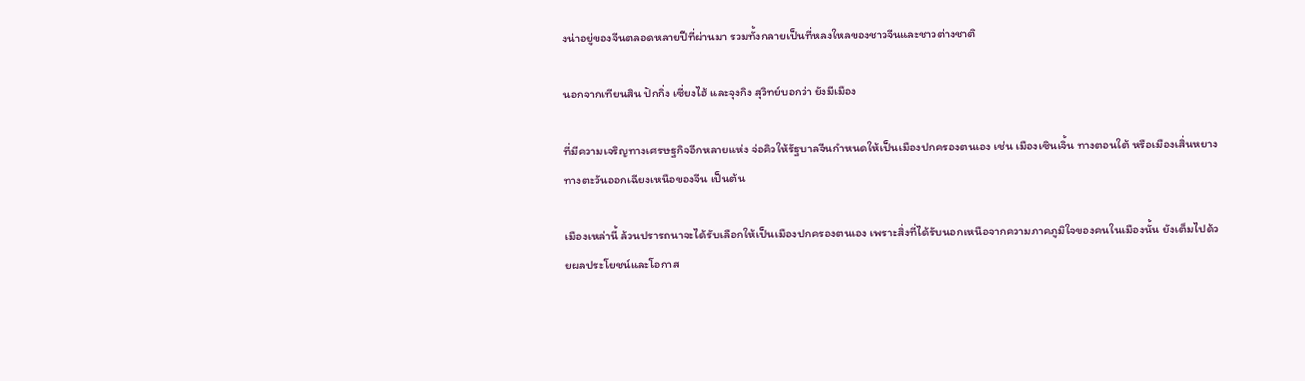งน่าอยู่ของจีนตลอดหลายปีที่ผ่านมา รวมทั้งกลายเป็นที่หลงใหลของชาวจีนและชาวต่างชาติ

นอกจากเทียนสิน ปักกิ่ง เซี่ยงไฮ้ และจุงกิง สุวิทย์บอกว่า ยังมีเมือง

ที่มีความเจริญทางเศรษฐกิจอีกหลายแห่ง จ่อคิวให้รัฐบาลจีนกำหนดให้เป็นเมืองปกครองตนเอง เช่น เมืองเซินเจิ้น ทางตอนใต้ หรือเมืองเสิ่นหยาง ทางตะวันออกเฉียงเหนือของจีน เป็นต้น

เมืองเหล่านี้ ล้วนปรารถนาจะได้รับเลือกให้เป็นเมืองปกครองตนเอง เพราะสิ่งที่ได้รับนอกเหนือจากความภาคภูมิใจของคนในเมืองนั้น ยังเต็มไปด้วยผลประโยชน์และโอกาส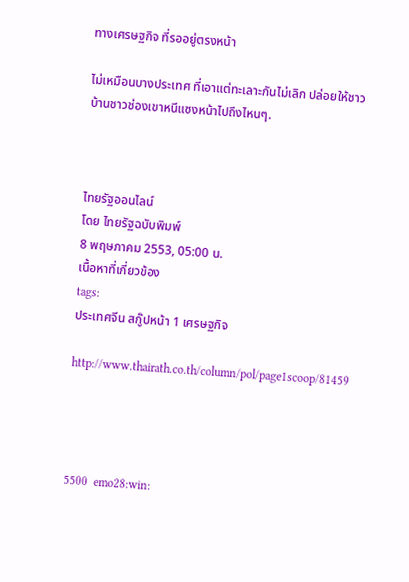ทางเศรษฐกิจ ที่รออยู่ตรงหน้า

ไม่เหมือนบางประเทศ ที่เอาแต่ทะเลาะกันไม่เลิก ปล่อยให้ชาวบ้านชาวช่องเขาหนีแซงหน้าไปถึงไหนๆ.



ไทยรัฐออนไลน์
โดย ไทยรัฐฉบับพิมพ์
8 พฤษภาคม 2553, 05:00 น.
เนื้อหาที่เกี่ยวข้อง
tags:
ประเทศจีน สกู๊ปหน้า 1 เศรษฐกิจ

http://www.thairath.co.th/column/pol/page1scoop/81459




5500  emo28:win: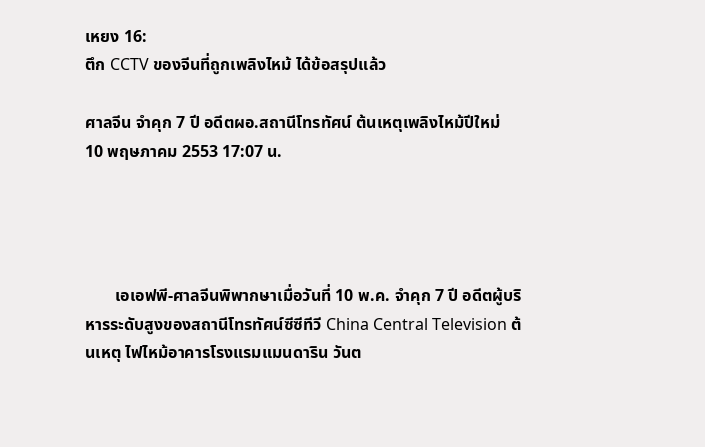เหยง 16:
ตึก CCTV ของจีนที่ถูกเพลิงไหม้ ได้ข้อสรุปแล้ว

ศาลจีน จำคุก 7 ปี อดีตผอ.สถานีโทรทัศน์ ต้นเหตุเพลิงไหม้ปีใหม่
10 พฤษภาคม 2553 17:07 น.




       เอเอฟพี-ศาลจีนพิพากษาเมื่อวันที่ 10 พ.ค. จำคุก 7 ปี อดีตผู้บริหารระดับสูงของสถานีโทรทัศน์ซีซีทีวี China Central Television ต้นเหตุ ไฟไหม้อาคารโรงแรมแมนดาริน วันต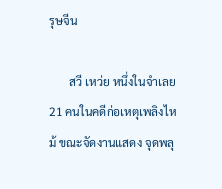รุษจีน

       สวี เหว่ย หนึ่งในจำเลย 21 คนในคดีก่อเหตุเพลิงไหม้ ขณะจัดงานแสดง จุดพลุ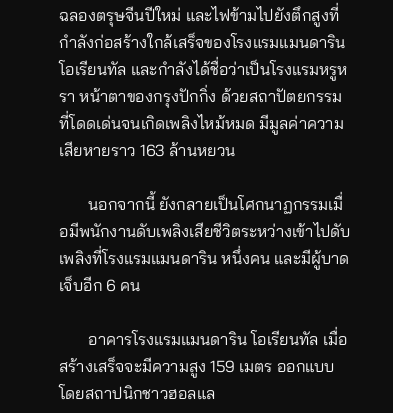ฉลองตรุษจีนปีใหม่ และไฟข้ามไปยังตึกสูงที่กำลังก่อสร้างใกล้เสร็จของโรงแรมแมนดาริน โอเรียนทัล และกำลังได้ชื่อว่าเป็นโรงแรมหรูหรา หน้าตาของกรุงปักกิ่ง ด้วยสถาปัตยกรรมที่โดดเด่นจนเกิดเพลิงไหม้หมด มีมูลค่าความเสียหายราว 163 ล้านหยวน

       นอกจากนี้ ยังกลายเป็นโศกนาฏกรรมเมื่อมีพนักงานดับเพลิงเสียชีวิตระหว่างเข้าไปดับเพลิงที่โรงแรมแมนดาริน หนึ่งคน และมีผู้บาดเจ็บอีก 6 คน

       อาคารโรงแรมแมนดาริน โอเรียนทัล เมื่อสร้างเสร็จจะมีความสูง 159 เมตร ออกแบบโดยสถาปนิกชาวฮอลแล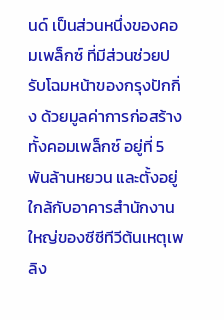นด์ เป็นส่วนหนึ่งของคอมเพล็กซ์ ที่มีส่วนช่วยปรับโฉมหน้าของกรุงปักกิ่ง ด้วยมูลค่าการก่อสร้างทั้งคอมเพล็กซ์ อยู่ที่ 5 พันล้านหยวน และตั้งอยู่ใกล้กับอาคารสำนักงานใหญ่ของซีซีทีวีต้นเหตุเพลิง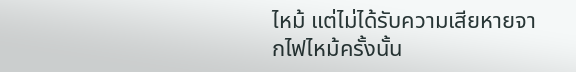ไหม้ แต่ไม่ได้รับความเสียหายจากไฟไหม้ครั้งนั้น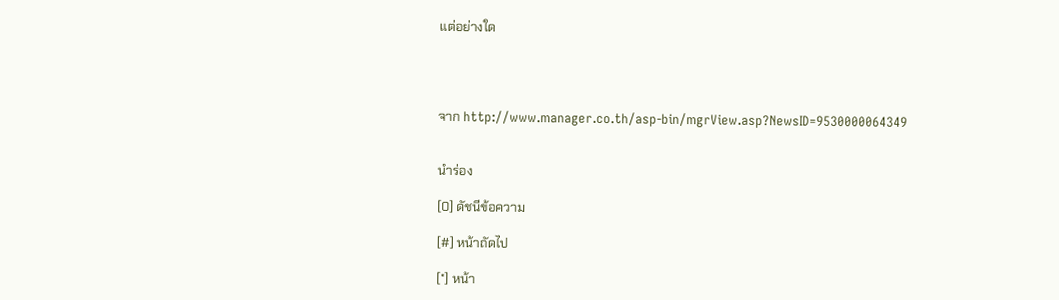แต่อย่างใด




จาก http://www.manager.co.th/asp-bin/mgrView.asp?NewsID=9530000064349


นำร่อง

[0] ดัชนีข้อความ

[#] หน้าถัดไป

[*] หน้า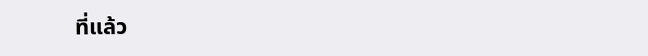ที่แล้ว